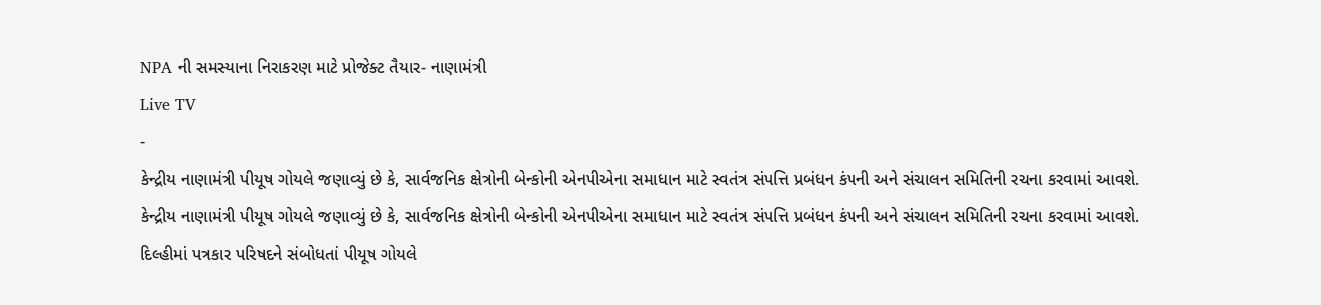NPA ની સમસ્યાના નિરાકરણ માટે પ્રોજેક્ટ તૈયાર- નાણામંત્રી
Live TV
-
કેન્દ્રીય નાણામંત્રી પીયૂષ ગોયલે જણાવ્યું છે કે, સાર્વજનિક ક્ષેત્રોની બેન્કોની એનપીએના સમાધાન માટે સ્વતંત્ર સંપત્તિ પ્રબંધન કંપની અને સંચાલન સમિતિની રચના કરવામાં આવશે.
કેન્દ્રીય નાણામંત્રી પીયૂષ ગોયલે જણાવ્યું છે કે, સાર્વજનિક ક્ષેત્રોની બેન્કોની એનપીએના સમાધાન માટે સ્વતંત્ર સંપત્તિ પ્રબંધન કંપની અને સંચાલન સમિતિની રચના કરવામાં આવશે. દિલ્હીમાં પત્રકાર પરિષદને સંબોધતાં પીયૂષ ગોયલે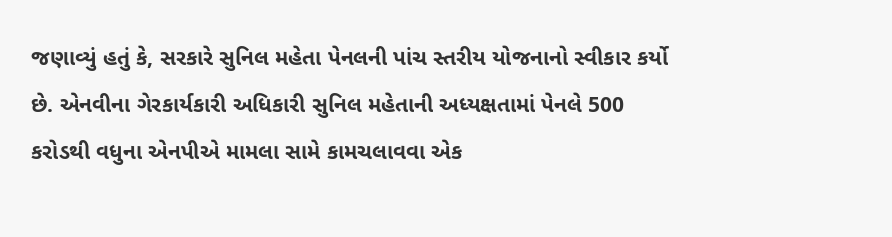જણાવ્યું હતું કે, સરકારે સુનિલ મહેતા પેનલની પાંચ સ્તરીય યોજનાનો સ્વીકાર કર્યો છે. એનવીના ગેરકાર્યકારી અધિકારી સુનિલ મહેતાની અધ્યક્ષતામાં પેનલે 500 કરોડથી વધુના એનપીએ મામલા સામે કામચલાવવા એક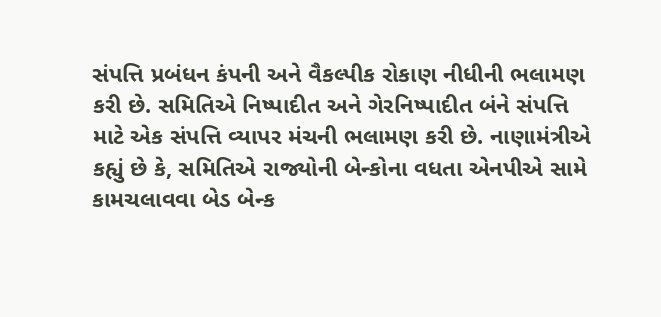સંપત્તિ પ્રબંધન કંપની અને વૈકલ્પીક રોકાણ નીધીની ભલામણ કરી છે. સમિતિએ નિષ્પાદીત અને ગેરનિષ્પાદીત બંને સંપત્તિ માટે એક સંપત્તિ વ્યાપર મંચની ભલામણ કરી છે. નાણામંત્રીએ કહ્યું છે કે, સમિતિએ રાજ્યોની બેન્કોના વધતા એનપીએ સામે કામચલાવવા બેડ બેન્ક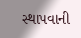સ્થાપવાની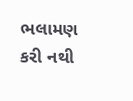ભલામણ કરી નથી